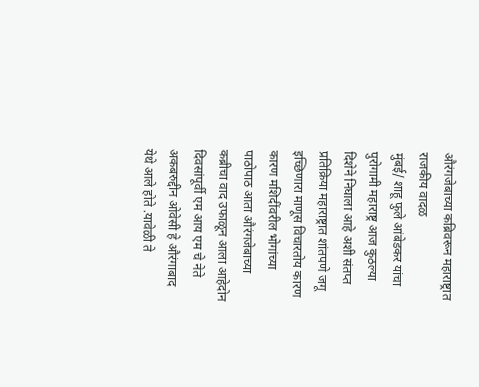औरंगजेबाच्या कब्रिवरून महाराष्ट्रात राजकीय वादळ
मुंबई/ शाहू फुले आंबेडकर यांचा पुरोगामी महाराष्ट्र आज कुठल्या दिशेने निघाला आहे अशी संतप्त प्रतिक्रिया महाराष्ट्रात शांतपणे जगू इच्छिणारा माणूस विचारतोय कारण कारण मशिदींवरील भोगांच्या पाठोपाठ आता औरंगजेबाच्या कब्रीचा वाद उफाळून आला आहेदोन दिवसांपूर्वी एम आय एम चे नेते अकबरुद्दीन ओवेसी हे औरंगाबाद येथे आले होते .यावेळी ते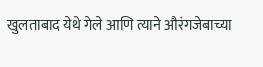खुलताबाद येथे गेले आणि त्याने औरंगजेबाच्या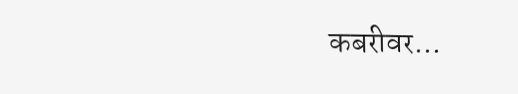कबरीवर…